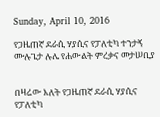Sunday, April 10, 2016

የጋዜጠኛ ደራሲ ሃያሲና የፓለቲካ ተንታኝ ሙሉጌታ ሉሌ የሐውልት ምረቃና መታሠቢያ


በዛሬው እለት የጋዜጠኛ ደራሲ ሃያሲና የፓለቲካ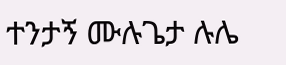ተንታኝ ሙሉጌታ ሉሌ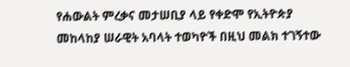የሐውልት ምረቃና መታሠቢያ ላይ የቀድሞ የኢትዮጵያ መከላከያ ሠራዊት አባላት ተወካዮች በዚህ መልክ ተገኝተው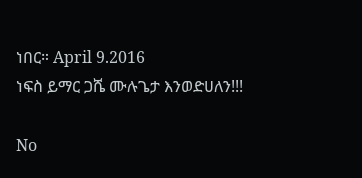ነበር። April 9.2016
ነፍስ ይማር ጋሼ ሙሉጌታ እንወድሀለን!!!

No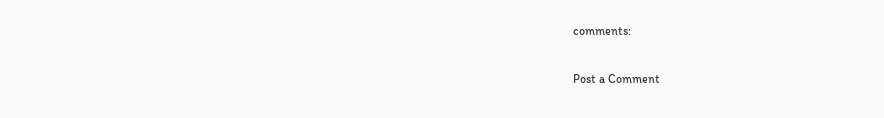comments:

Post a Comment